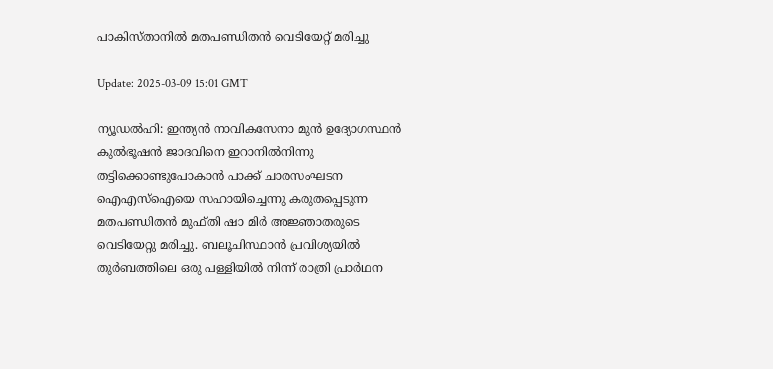പാകിസ്താനില്‍ മതപണ്ഡിതന്‍ വെടിയേറ്റ് മരിച്ചു

Update: 2025-03-09 15:01 GMT

ന്യൂഡല്‍ഹി: ഇന്ത്യന്‍ നാവികസേനാ മുന്‍ ഉദ്യോഗസ്ഥന്‍ കുല്‍ഭൂഷന്‍ ജാദവിനെ ഇറാനില്‍നിന്നു തട്ടിക്കൊണ്ടുപോകാന്‍ പാക്ക് ചാരസംഘടന ഐഎസ്‌ഐയെ സഹായിച്ചെന്നു കരുതപ്പെടുന്ന മതപണ്ഡിതന്‍ മുഫ്തി ഷാ മിര്‍ അജ്ഞാതരുടെ വെടിയേറ്റു മരിച്ചു. ബലൂചിസ്ഥാന്‍ പ്രവിശ്യയില്‍ തുര്‍ബത്തിലെ ഒരു പള്ളിയില്‍ നിന്ന് രാത്രി പ്രാര്‍ഥന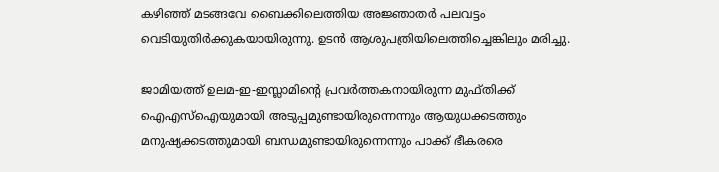കഴിഞ്ഞ് മടങ്ങവേ ബൈക്കിലെത്തിയ അജ്ഞാതര്‍ പലവട്ടം വെടിയുതിര്‍ക്കുകയായിരുന്നു. ഉടന്‍ ആശുപത്രിയിലെത്തിച്ചെങ്കിലും മരിച്ചു.

ജാമിയത്ത് ഉലമ-ഇ-ഇസ്ലാമിന്റെ പ്രവര്‍ത്തകനായിരുന്ന മുഫ്തിക്ക് ഐഎസ്‌ഐയുമായി അടുപ്പമുണ്ടായിരുന്നെന്നും ആയുധക്കടത്തും മനുഷ്യക്കടത്തുമായി ബന്ധമുണ്ടായിരുന്നെന്നും പാക്ക് ഭീകരരെ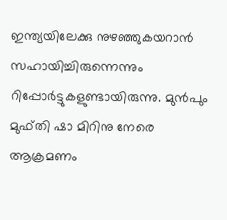ഇന്ത്യയിലേക്കു നുഴഞ്ഞുകയറാന്‍ സഹായിച്ചിരുന്നെന്നും റിപ്പോര്‍ട്ടുകളുണ്ടായിരുന്നു. മുന്‍പും മുഫ്തി ഷാ മിറിനു നേരെ ആക്രമണം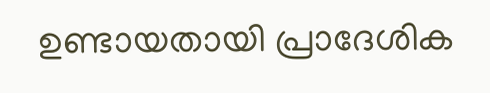ഉണ്ടായതായി പ്രാദേശിക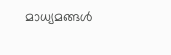മാധ്യമങ്ങള്‍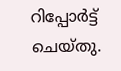റിപ്പോര്‍ട്ട് ചെയ്തു.